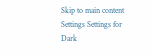Skip to main content
Settings Settings for Dark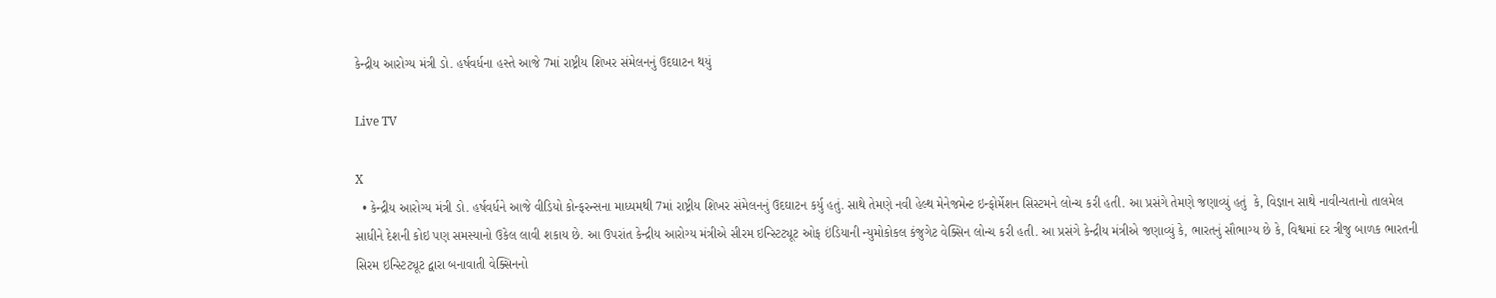કેન્દ્રીય આરોગ્ય મંત્રી ડો. હર્ષવર્ધના હસ્તે આજે 7માં રાષ્ટ્રીય શિખર સંમેલનનું ઉદઘાટન થયું

Live TV

X
  • કેન્દ્રીય આરોગ્ય મંત્રી ડો. હર્ષવર્ધને આજે વીડિયો કોન્ફરન્સના માધ્યમથી 7માં રાષ્ટ્રીય શિખર સંમેલનનું ઉદઘાટન કર્યુ હતું. સાથે તેમણે નવી હેલ્થ મેનેજમેન્ટ ઇન્ફોર્મેશન સિસ્ટમને લોન્ચ કરી હતી. આ પ્રસંગે તેમણે જણાવ્યું હતું  કે, વિજ્ઞાન સાથે નાવીન્યતાનો તાલમેલ સાધીને દેશની કોઇ પણ સમસ્યાનો ઉકેલ લાવી શકાય છે. આ ઉપરાંત કેન્દ્રીય આરોગ્ય મંત્રીએ સીરમ ઇન્સ્ટિટ્યૂટ ઓફ ઇંડિયાની ન્યુમોકોકલ કંજુગેટ વેક્સિન લોન્ચ કરી હતી. આ પ્રસંગે કેન્દ્રીય મંત્રીએ જણાવ્યું કે, ભારતનું સૌભાગ્ય છે કે, વિશ્વમાં દર ત્રીજુ બાળક ભારતની સિરમ ઇન્સ્ટિટ્યૂટ દ્વારા બનાવાતી વેક્સિનનો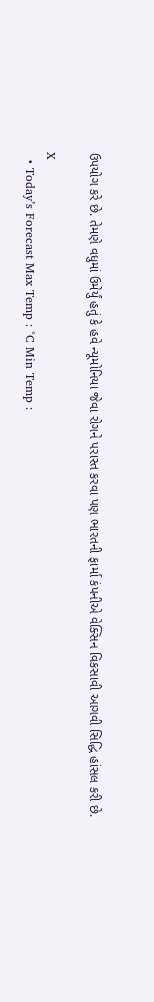ઉપયોગ કરે છે. તેમણે વધુમાં ઉમેર્યું હતું કે હવે ન્યૂમોનિયા જેવા રોગને પરાસ્ત કરવા પણ ભારતની ફાર્મા કંપનીએ વેક્સિન વિકસાવી આગવી સિદ્ધિ હાંસલ કરી છે.

X
  • Today’s Forecast Max Temp : °C Min Temp :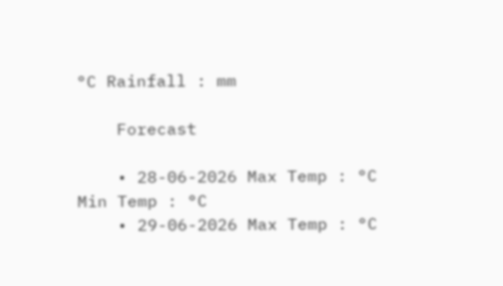°C Rainfall : mm

    Forecast

    • 28-06-2026 Max Temp : °C Min Temp : °C
    • 29-06-2026 Max Temp : °C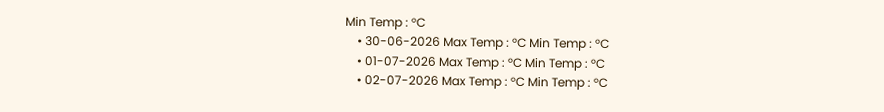Min Temp : °C
    • 30-06-2026 Max Temp : °C Min Temp : °C
    • 01-07-2026 Max Temp : °C Min Temp : °C
    • 02-07-2026 Max Temp : °C Min Temp : °C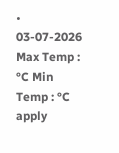• 03-07-2026 Max Temp : °C Min Temp : °C
apply